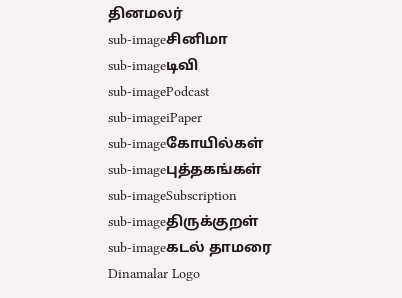தினமலர்
sub-imageசினிமா
sub-imageடிவி
sub-imagePodcast
sub-imageiPaper
sub-imageகோயில்கள்
sub-imageபுத்தகங்கள்
sub-imageSubscription
sub-imageதிருக்குறள்
sub-imageகடல் தாமரை
Dinamalar Logo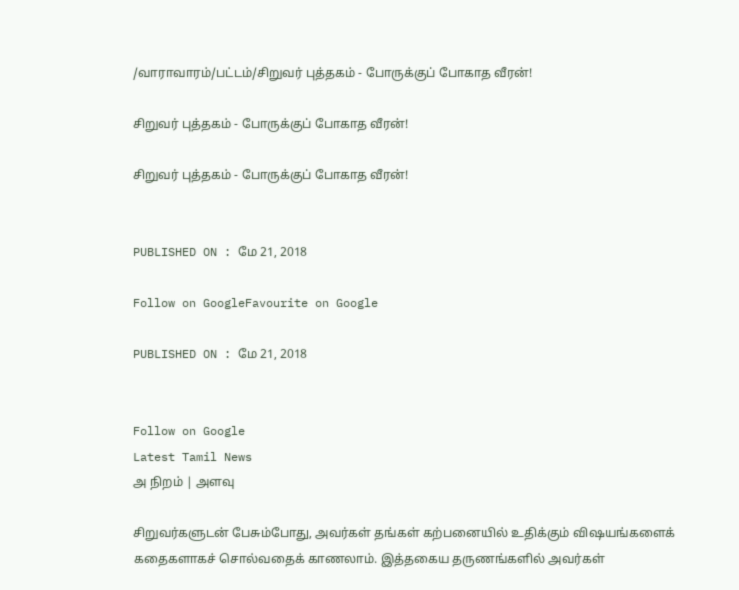/வாராவாரம்/பட்டம்/சிறுவர் புத்தகம் - போருக்குப் போகாத வீரன்!

சிறுவர் புத்தகம் - போருக்குப் போகாத வீரன்!

சிறுவர் புத்தகம் - போருக்குப் போகாத வீரன்!


PUBLISHED ON : மே 21, 2018

Follow on GoogleFavourite on Google

PUBLISHED ON : மே 21, 2018


Follow on Google
Latest Tamil News
அ நிறம் | அளவு

சிறுவர்களுடன் பேசும்போது, அவர்கள் தங்கள் கற்பனையில் உதிக்கும் விஷயங்களைக் கதைகளாகச் சொல்வதைக் காணலாம். இத்தகைய தருணங்களில் அவர்கள்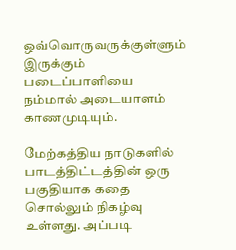ஒவ்வொருவருக்குள்ளும் இருக்கும் படைப்பாளியை நம்மால் அடையாளம் காணமுடியும்.

மேற்கத்திய நாடுகளில் பாடத்திட்டத்தின் ஒரு பகுதியாக கதை சொல்லும் நிகழ்வு உள்ளது. அப்படி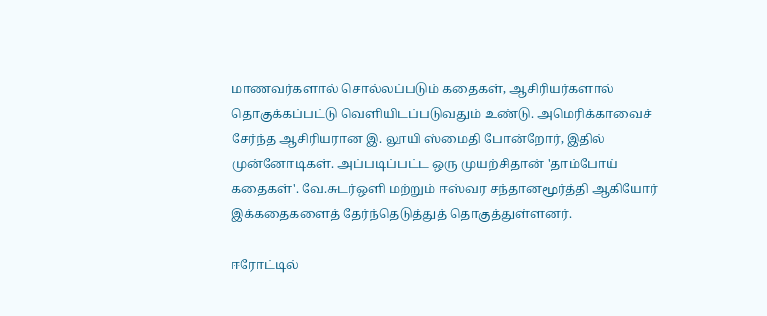மாணவர்களால் சொல்லப்படும் கதைகள், ஆசிரியர்களால் தொகுக்கப்பட்டு வெளியிடப்படுவதும் உண்டு. அமெரிக்காவைச் சேர்ந்த ஆசிரியரான இ. லூயி ஸ்மைதி போன்றோர், இதில் முன்னோடிகள். அப்படிப்பட்ட ஒரு முயற்சிதான் 'தாம்போய் கதைகள்'. வே.சுடர்ஒளி மற்றும் ஈஸ்வர சந்தானமூர்த்தி ஆகியோர் இக்கதைகளைத் தேர்ந்தெடுத்துத் தொகுத்துள்ளனர்.

ஈரோட்டில்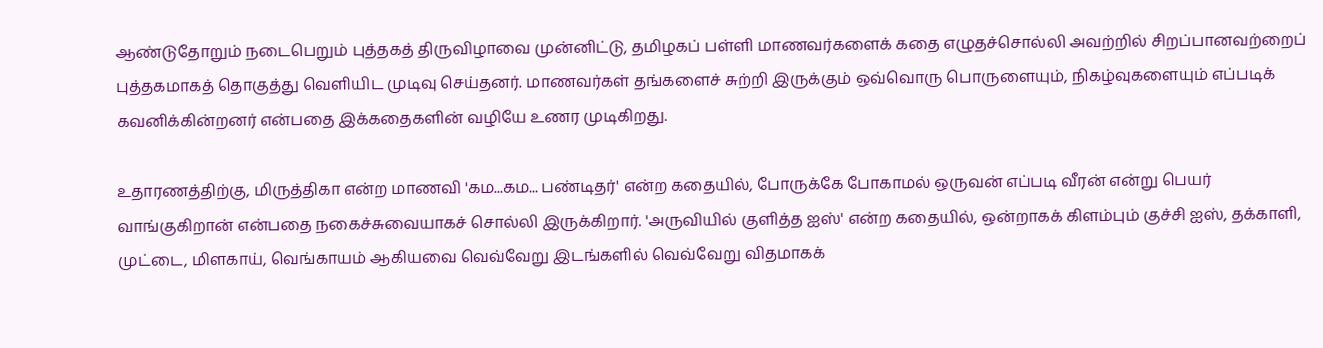ஆண்டுதோறும் நடைபெறும் புத்தகத் திருவிழாவை முன்னிட்டு, தமிழகப் பள்ளி மாணவர்களைக் கதை எழுதச்சொல்லி அவற்றில் சிறப்பானவற்றைப் புத்தகமாகத் தொகுத்து வெளியிட முடிவு செய்தனர். மாணவர்கள் தங்களைச் சுற்றி இருக்கும் ஒவ்வொரு பொருளையும், நிகழ்வுகளையும் எப்படிக் கவனிக்கின்றனர் என்பதை இக்கதைகளின் வழியே உணர முடிகிறது.

உதாரணத்திற்கு, மிருத்திகா என்ற மாணவி 'கம...கம... பண்டிதர்' என்ற கதையில், போருக்கே போகாமல் ஒருவன் எப்படி வீரன் என்று பெயர் வாங்குகிறான் என்பதை நகைச்சுவையாகச் சொல்லி இருக்கிறார். 'அருவியில் குளித்த ஐஸ்' என்ற கதையில், ஒன்றாகக் கிளம்பும் குச்சி ஐஸ், தக்காளி, முட்டை, மிளகாய், வெங்காயம் ஆகியவை வெவ்வேறு இடங்களில் வெவ்வேறு விதமாகக்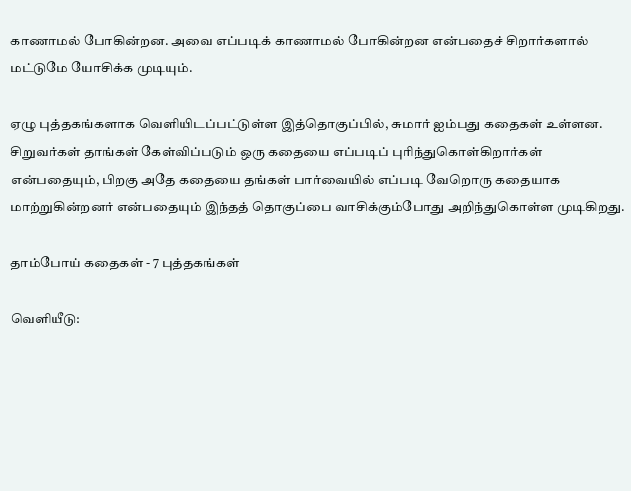காணாமல் போகின்றன. அவை எப்படிக் காணாமல் போகின்றன என்பதைச் சிறார்களால் மட்டுமே யோசிக்க முடியும்.

ஏழு புத்தகங்களாக வெளியிடப்பட்டுள்ள இத்தொகுப்பில், சுமார் ஐம்பது கதைகள் உள்ளன. சிறுவர்கள் தாங்கள் கேள்விப்படும் ஒரு கதையை எப்படிப் புரிந்துகொள்கிறார்கள் என்பதையும், பிறகு அதே கதையை தங்கள் பார்வையில் எப்படி வேறொரு கதையாக மாற்றுகின்றனர் என்பதையும் இந்தத் தொகுப்பை வாசிக்கும்போது அறிந்துகொள்ள முடிகிறது.

தாம்போய் கதைகள் - 7 புத்தகங்கள்

வெளியீடு: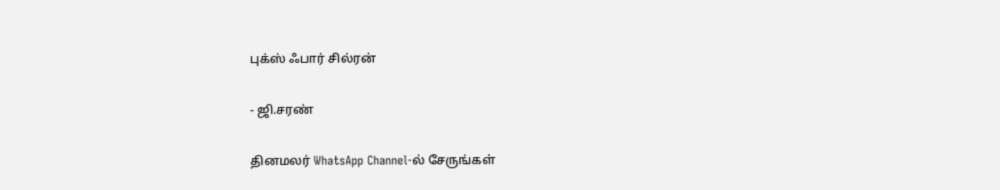புக்ஸ் ஃபார் சில்ரன்

- ஜி.சரண்

தினமலர் WhatsApp Channel-ல் சேருங்கள்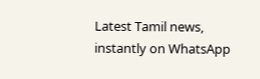Latest Tamil news, instantly on WhatsApp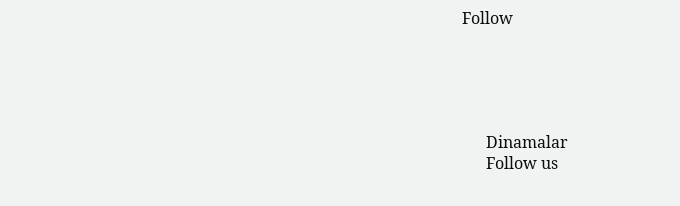Follow





      Dinamalar
      Follow us